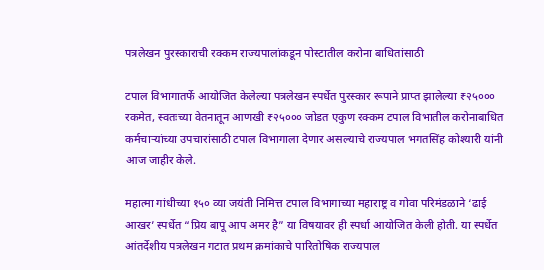पत्रलेखन पुरस्काराची रक्कम राज्यपालांकडून पोस्टातील करोना बाधितांसाठी

टपाल विभागातर्फे आयोजित केलेल्या पत्रलेखन स्पर्धेत पुरस्कार रूपाने प्राप्त झालेल्या ₹२५००० रकमेत, स्वतःच्या वेतनातून आणखी ₹२५००० जोडत एकुण रक्कम टपाल विभातील करोनाबाधित कर्मचाऱ्यांच्या उपचारांसाठी टपाल विभागाला देणार असल्याचे राज्यपाल भगतसिंह कोश्यारी यांनी आज जाहीर केले.

महात्मा गांधीच्या १५० व्या जयंती निमित्त टपाल विभागाच्या महाराष्ट्र व गोवा परिमंडळाने ‘ढाई आखर’ स्पर्धेत “प्रिय बापू आप अमर है” या विषयावर ही स्पर्धा आयोजित केली होती. या स्पर्धेत आंतर्देशीय पत्रलेखन गटात प्रथम क्रमांकाचे पारितोषिक राज्यपाल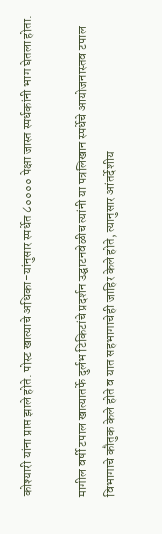कोश्यारी यांना प्राप्त झाले होते. पोस्ट खात्याचे अधिका-यांनुसार स्पर्धेत ८०००० पेक्षा जास्त स्पर्धकांनी भाग घेतला होता.

मागील वर्षी टपाल खात्यातर्फे दुर्लभ टिकिटांचे प्रदर्शन उद्घाटनवेळीच त्यांनी या पत्रलिखान स्पर्धेचे आयोजनास्तव टपाल विभागाचे कौतुक केले होते व यात सहभागाचेही जाहिर केले होते, त्यानुसार आंतर्देशीय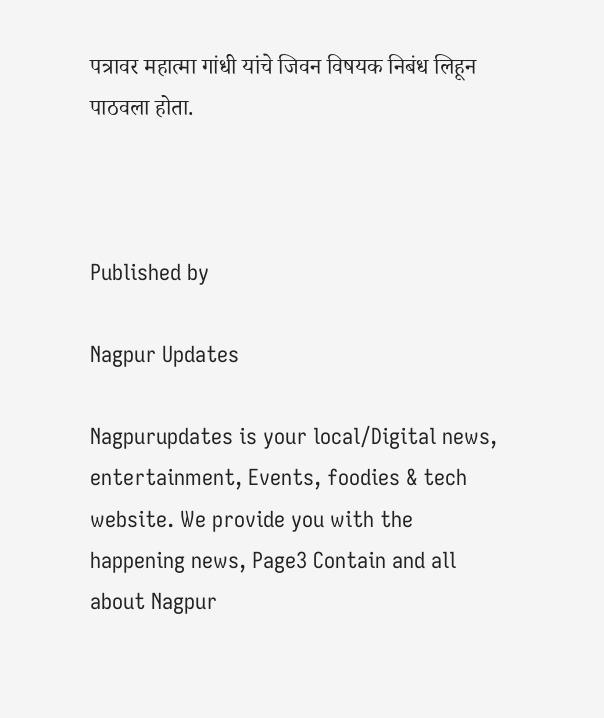पत्रावर महात्मा गांधी यांचे जिवन विषयक निबंध लिहून पाठवला होता.



Published by

Nagpur Updates

Nagpurupdates is your local/Digital news, entertainment, Events, foodies & tech website. We provide you with the happening news, Page3 Contain and all about Nagpur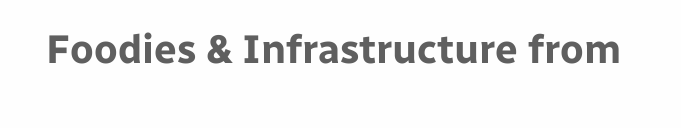Foodies & Infrastructure from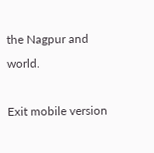the Nagpur and world.

Exit mobile version